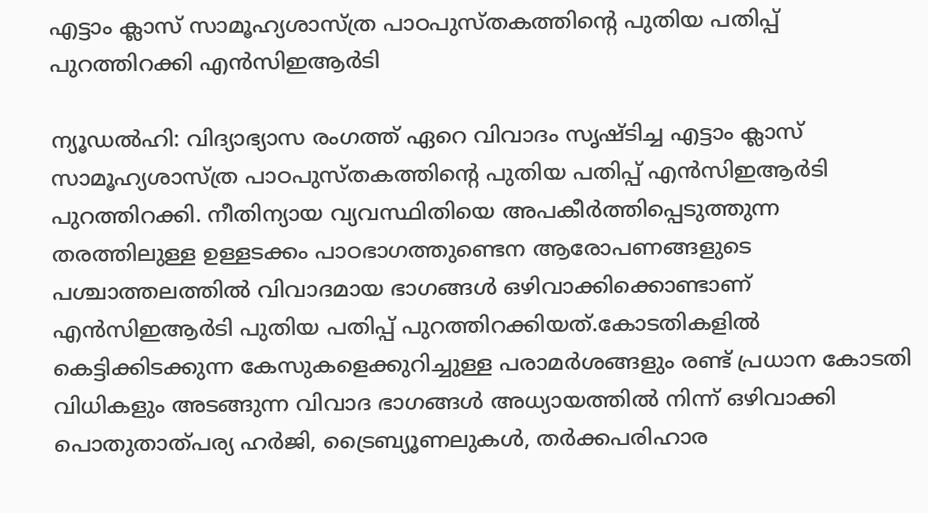എട്ടാം ക്ലാസ് സാമൂഹ്യശാസ്ത്ര പാഠപുസ്തകത്തിൻ്റെ പുതിയ പതിപ്പ് പുറത്തിറക്കി എൻസിഇആർടി

ന്യൂഡൽഹി: വിദ്യാഭ്യാസ രംഗത്ത് ഏറെ വിവാദം സൃഷ്ടിച്ച എട്ടാം ക്ലാസ് സാമൂഹ്യശാസ്ത്ര പാഠപുസ്തകത്തിൻ്റെ പുതിയ പതിപ്പ് എൻസിഇആർടി പുറത്തിറക്കി. നീതിന്യായ വ്യവസ്ഥിതിയെ അപകീർത്തിപ്പെടുത്തുന്ന തരത്തിലുള്ള ഉള്ളടക്കം പാഠഭാഗത്തുണ്ടെന ആരോപണങ്ങളുടെ പശ്ചാത്തലത്തിൽ വിവാദമായ ഭാഗങ്ങൾ ഒഴിവാക്കിക്കൊണ്ടാണ് എൻസിഇആർടി പുതിയ പതിപ്പ് പുറത്തിറക്കിയത്.കോടതികളിൽ കെട്ടിക്കിടക്കുന്ന കേസുകളെക്കുറിച്ചുള്ള പരാമർശങ്ങളും രണ്ട് പ്രധാന കോടതി വിധികളും അടങ്ങുന്ന വിവാദ ഭാഗങ്ങൾ അധ്യായത്തിൽ നിന്ന് ഒഴിവാക്കി പൊതുതാത്പര്യ ഹർജി, ട്രൈബ്യൂണലുകൾ, തർക്കപരിഹാര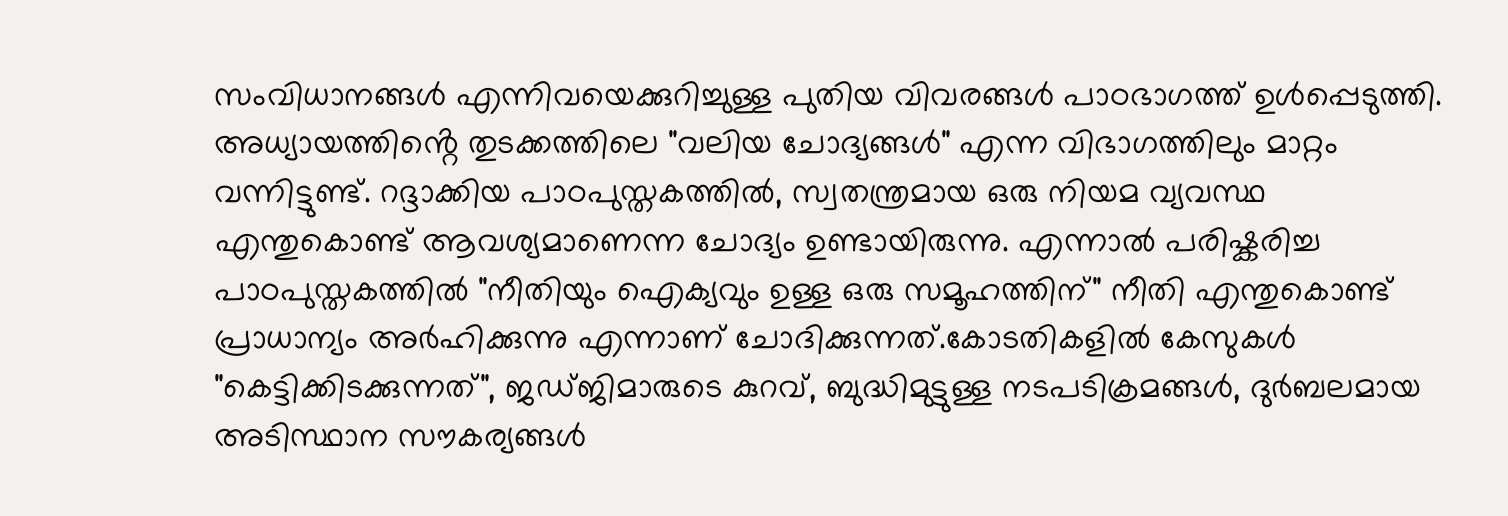സംവിധാനങ്ങൾ എന്നിവയെക്കുറിച്ചുള്ള പുതിയ വിവരങ്ങൾ പാഠഭാഗത്ത് ഉൾപ്പെടുത്തി.
അധ്യായത്തിൻ്റെ തുടക്കത്തിലെ "വലിയ ചോദ്യങ്ങൾ" എന്ന വിഭാഗത്തിലും മാറ്റം വന്നിട്ടുണ്ട്. റദ്ദാക്കിയ പാഠപുസ്തകത്തിൽ, സ്വതന്ത്രമായ ഒരു നിയമ വ്യവസ്ഥ എന്തുകൊണ്ട് ആവശ്യമാണെന്ന ചോദ്യം ഉണ്ടായിരുന്നു. എന്നാൽ പരിഷ്കരിച്ച പാഠപുസ്തകത്തിൽ "നീതിയും ഐക്യവും ഉള്ള ഒരു സമൂഹത്തിന്" നീതി എന്തുകൊണ്ട് പ്രാധാന്യം അർഹിക്കുന്നു എന്നാണ് ചോദിക്കുന്നത്.കോടതികളിൽ കേസുകൾ "കെട്ടിക്കിടക്കുന്നത്", ജഡ്ജിമാരുടെ കുറവ്, ബുദ്ധിമുട്ടുള്ള നടപടിക്രമങ്ങൾ, ദുർബലമായ അടിസ്ഥാന സൗകര്യങ്ങൾ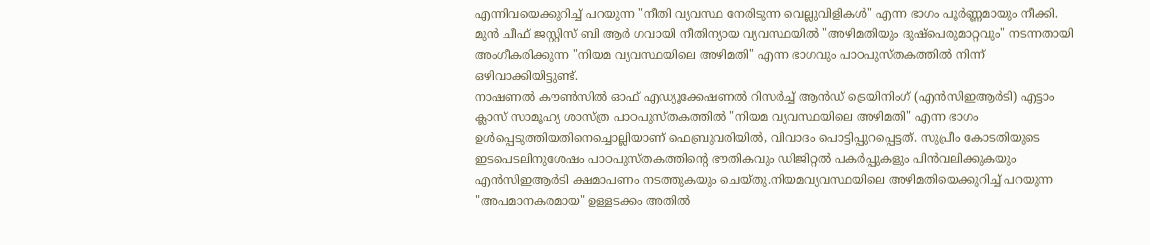എന്നിവയെക്കുറിച്ച് പറയുന്ന "നീതി വ്യവസ്ഥ നേരിടുന്ന വെല്ലുവിളികൾ" എന്ന ഭാഗം പൂർണ്ണമായും നീക്കി. മുൻ ചീഫ് ജസ്റ്റിസ് ബി ആർ ഗവായി നീതിന്യായ വ്യവസ്ഥയിൽ "അഴിമതിയും ദുഷ്പെരുമാറ്റവും" നടന്നതായി അംഗീകരിക്കുന്ന "നിയമ വ്യവസ്ഥയിലെ അഴിമതി" എന്ന ഭാഗവും പാഠപുസ്തകത്തിൽ നിന്ന് ഒഴിവാക്കിയിട്ടുണ്ട്.
നാഷണൽ കൗൺസിൽ ഓഫ് എഡ്യൂക്കേഷണൽ റിസർച്ച് ആൻഡ് ട്രെയിനിംഗ് (എൻസിഇആർടി) എട്ടാം ക്ലാസ് സാമൂഹ്യ ശാസ്ത്ര പാഠപുസ്തകത്തിൽ "നിയമ വ്യവസ്ഥയിലെ അഴിമതി" എന്ന ഭാഗം ഉൾപ്പെടുത്തിയതിനെച്ചൊല്ലിയാണ് ഫെബ്രുവരിയിൽ, വിവാദം പൊട്ടിപ്പുറപ്പെട്ടത്. സുപ്രീം കോടതിയുടെ ഇടപെടലിനുശേഷം പാഠപുസ്തകത്തിൻ്റെ ഭൗതികവും ഡിജിറ്റൽ പകർപ്പുകളും പിൻവലിക്കുകയും എൻസിഇആർടി ക്ഷമാപണം നടത്തുകയും ചെയ്തു.നിയമവ്യവസ്ഥയിലെ അഴിമതിയെക്കുറിച്ച് പറയുന്ന "അപമാനകരമായ" ഉള്ളടക്കം അതിൽ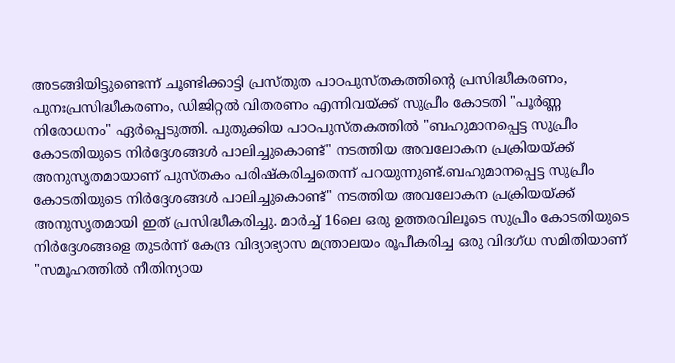അടങ്ങിയിട്ടുണ്ടെന്ന് ചൂണ്ടിക്കാട്ടി പ്രസ്തുത പാഠപുസ്തകത്തിൻ്റെ പ്രസിദ്ധീകരണം, പുനഃപ്രസിദ്ധീകരണം, ഡിജിറ്റൽ വിതരണം എന്നിവയ്ക്ക് സുപ്രീം കോടതി "പൂർണ്ണ നിരോധനം" ഏർപ്പെടുത്തി. പുതുക്കിയ പാഠപുസ്തകത്തിൽ "ബഹുമാനപ്പെട്ട സുപ്രീം കോടതിയുടെ നിർദ്ദേശങ്ങൾ പാലിച്ചുകൊണ്ട്" നടത്തിയ അവലോകന പ്രക്രിയയ്ക്ക് അനുസൃതമായാണ് പുസ്തകം പരിഷ്കരിച്ചതെന്ന് പറയുന്നുണ്ട്.ബഹുമാനപ്പെട്ട സുപ്രീം കോടതിയുടെ നിർദ്ദേശങ്ങൾ പാലിച്ചുകൊണ്ട്" നടത്തിയ അവലോകന പ്രക്രിയയ്ക്ക് അനുസൃതമായി ഇത് പ്രസിദ്ധീകരിച്ചു. മാർച്ച് 16ലെ ഒരു ഉത്തരവിലൂടെ സുപ്രീം കോടതിയുടെ നിർദ്ദേശങ്ങളെ തുടർന്ന് കേന്ദ്ര വിദ്യാഭ്യാസ മന്ത്രാലയം രൂപീകരിച്ച ഒരു വിദഗ്ധ സമിതിയാണ് "സമൂഹത്തിൽ നീതിന്യായ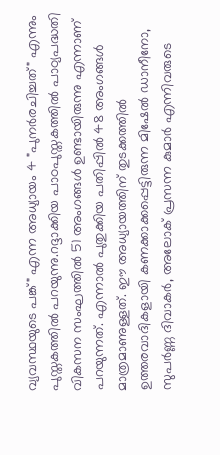വ്യവസ്ഥയുടെ പങ്ക്" എന്ന അധ്യായം 4 "പുനർരചിച്ചത്" എന്നും പുസ്തകത്തിൽ പറയുന്നു.റദ്ദാക്കിയ പാഠപുസ്തകത്തിൽ പാഠ്യപദ്ധതി വികസന സംഘത്തിൽ 51 അംഗങ്ങൾ ഉണ്ടായിരുന്നു എന്നാണ് പറയുന്നത്. എന്നാൽ പുതുക്കിയ പതിപ്പിൽ 48 അംഗങ്ങൾ മാത്രമാണുള്ളത്. ഈ അധ്യായത്തിന് തുടക്കത്തിൽ ഉത്തരവാദികളായി കണക്കാക്കപ്പെട്ടിരുന്ന മിഷേൽ ഡാനീനോ, സുപർണ്ണ ദിവാകർ, അലോക് പ്രസന്ന കുമാർ എന്നിവരുടെ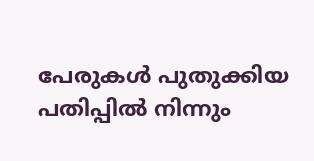പേരുകൾ പുതുക്കിയ പതിപ്പിൽ നിന്നും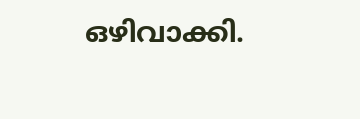ഒഴിവാക്കി.